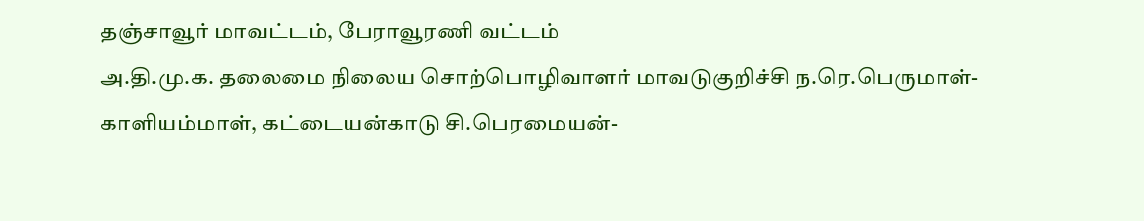தஞ்சாவூர் மாவட்டம், பேராவூரணி வட்டம்
அ.தி.மு.க. தலைமை நிலைய சொற்பொழிவாளர் மாவடுகுறிச்சி ந.ரெ.பெருமாள்-காளியம்மாள், கட்டையன்காடு சி.பெரமையன்-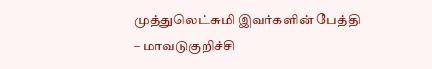முத்துலெட்சுமி இவர்களின் பேத்தி – மாவடுகுறிச்சி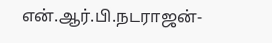என்.ஆர்.பி.நடராஜன்-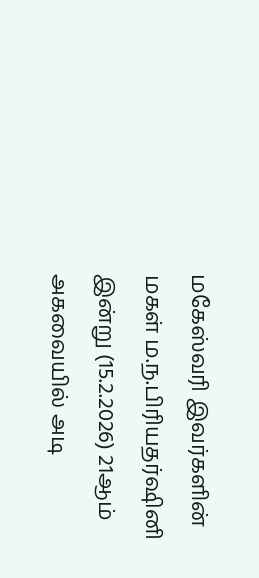மகேஸ்வரி இவர்களின் மகள் ம.ந.பிரியதர்ஷினி இன்று (15.2.2026) 21ஆம் அகவையில் அடி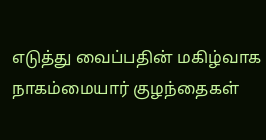எடுத்து வைப்பதின் மகிழ்வாக நாகம்மையார் குழந்தைகள்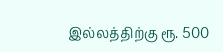இல்லத்திற்கு ரூ. 500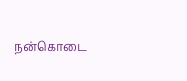நன்கொடை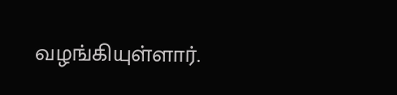வழங்கியுள்ளார்.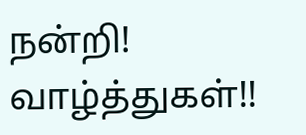நன்றி! வாழ்த்துகள்!!